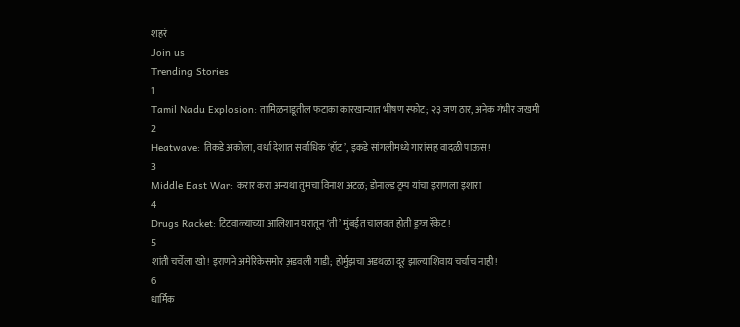शहरं
Join us
Trending Stories
1
Tamil Nadu Explosion: तामिळनाडूतील फटाका कारखान्यात भीषण स्फोट; २३ जण ठार, अनेक गंभीर जखमी
2
Heatwave: तिकडे अकोला, वर्धा देशात सर्वाधिक ‘हॉट’, इकडे सांगलीमध्ये गारांसह वादळी पाऊस!
3
Middle East War: करार करा अन्यथा तुमचा विनाश अटळ; डोनाल्ड ट्रम्प यांचा इराणला इशारा
4
Drugs Racket: टिटवाळ्याच्या आलिशान घरातून ‘ती’ मुंबईत चालवत होती ड्रग्ज रॅकेट!
5
शांती चर्चेला खो! इराणने अमेरिकेसमोर अ़डवली गाडी; होर्मुझचा अडथळा दूर झाल्याशिवाय चर्चाच नाही!
6
धार्मिक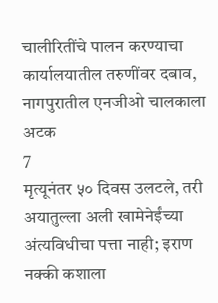चालीरितींचे पालन करण्याचा कार्यालयातील तरुणींवर दबाव, नागपुरातील एनजीओ चालकाला अटक
7
मृत्यूनंतर ५० दिवस उलटले, तरी अयातुल्ला अली खामेनेईंच्या अंत्यविधीचा पत्ता नाही; इराण नक्की कशाला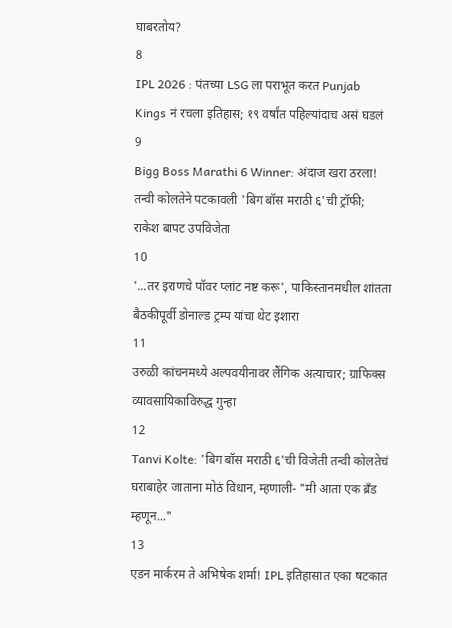घाबरतोय?
8
IPL 2026 : पंतच्या LSG ला पराभूत करत Punjab Kings नं रचला इतिहास; १९ वर्षांत पहिल्यांदाच असं घडलं
9
Bigg Boss Marathi 6 Winner: अंदाज खरा ठरला! तन्वी कोलतेने पटकावली 'बिग बॉस मराठी ६'ची ट्रॉफी; राकेश बापट उपविजेता
10
'...तर इराणचे पॉवर प्लांट नष्ट करू', पाकिस्तानमधील शांतता बैठकीपूर्वी डोनाल्ड ट्रम्प यांचा थेट इशारा
11
उरुळी कांचनमध्ये अल्पवयीनावर लैंगिक अत्याचार; ग्राफिक्स व्यावसायिकाविरुद्ध गुन्हा
12
Tanvi Kolte: 'बिग बॉस मराठी ६'ची विजेती तन्वी कोलतेचं घराबाहेर जाताना मोठं विधान, म्हणाली- "मी आता एक ब्रँड म्हणून..."
13
एडन मार्करम ते अभिषेक शर्मा! IPL इतिहासात एका षटकात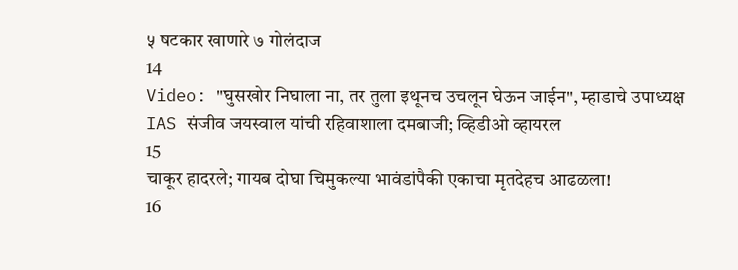५ षटकार खाणारे ७ गोलंदाज
14
Video: "घुसखोर निघाला ना, तर तुला इथूनच उचलून घेऊन जाईन", म्हाडाचे उपाध्यक्ष IAS संजीव जयस्वाल यांची रहिवाशाला दमबाजी; व्हिडीओ व्हायरल
15
चाकूर हादरले; गायब दोघा चिमुकल्या भावंडांपैकी एकाचा मृतदेहच आढळला!
16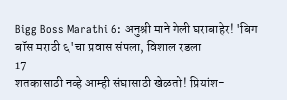Bigg Boss Marathi 6: अनुश्री माने गेली घराबाहेर! 'बिग बॉस मराठी ६'चा प्रवास संपला, विशाल रडला
17
शतकासाठी नव्हे आम्ही संघासाठी खेळतो! प्रियांश-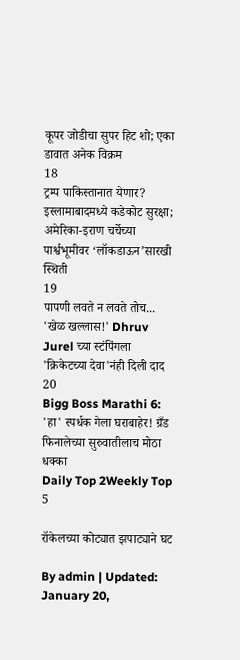कूपर जोडीचा सुपर हिट शो; एका डावात अनेक विक्रम
18
ट्रम्प पाकिस्तानात येणार? इस्लामाबादमध्ये कडेकोट सुरक्षा; अमेरिका-इराण चर्चेच्या पार्श्वभूमीवर ‘लॉकडाऊन’सारखी स्थिती
19
पापणी लवते न लवते तोच... 'खेळ खल्लास!' Dhruv Jurel च्या स्टंपिंगला 'क्रिकेटच्या देवा'नंही दिली दाद
20
Bigg Boss Marathi 6: 'हा' स्पर्धक गेला घराबाहेर! ग्रँड फिनालेच्या सुरुवातीलाच मोठा धक्का
Daily Top 2Weekly Top 5

रॉकेलच्या कोट्यात झपाट्याने घट

By admin | Updated: January 20,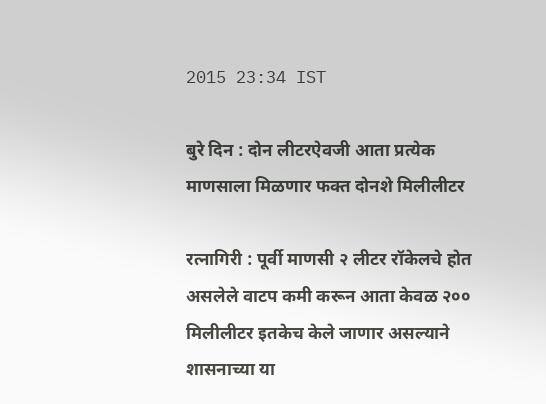2015 23:34 IST

बुरे दिन : दोन लीटरऐवजी आता प्रत्येक माणसाला मिळणार फक्त दोनशे मिलीलीटर

रत्नागिरी : पूर्वी माणसी २ लीटर रॉकेलचे होत असलेले वाटप कमी करून आता केवळ २०० मिलीलीटर इतकेच केले जाणार असल्याने शासनाच्या या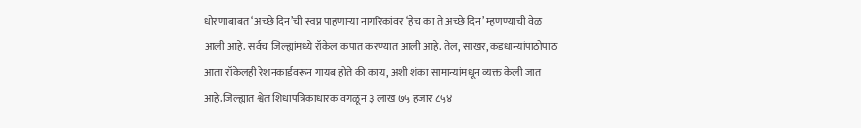धोरणाबाबत ‘अच्छे दिन’ची स्वप्न पाहणाऱ्या नागरिकांवर ‘हेच का ते अच्छे दिन’ म्हणण्याची वेळ आली आहे. सर्वच जिल्ह्यांमध्ये रॉकेल कपात करण्यात आली आहे. तेल, साखर, कडधान्यांपाठोपाठ आता रॉकेलही रेशनकार्डवरून गायब होते की काय, अशी शंका सामान्यांमधून व्यक्त केली जात आहे.जिल्ह्यात श्वेत शिधापत्रिकाधारक वगळून ३ लाख ७५ हजार ८५४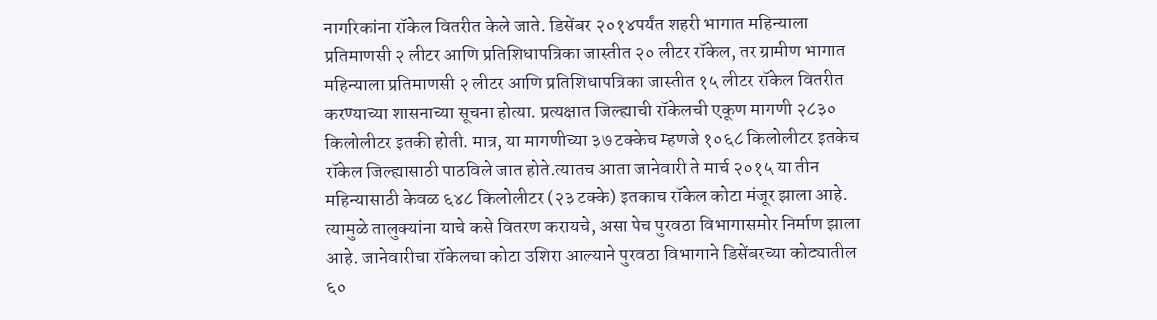नागरिकांना रॉकेल वितरीत केले जाते. डिसेंबर २०१४पर्यंत शहरी भागात महिन्याला प्रतिमाणसी २ लीटर आणि प्रतिशिधापत्रिका जास्तीत २० लीटर रॉकेल, तर ग्रामीण भागात महिन्याला प्रतिमाणसी २ लीटर आणि प्रतिशिधापत्रिका जास्तीत १५ लीटर रॉकेल वितरीत करण्याच्या शासनाच्या सूचना होत्या. प्रत्यक्षात जिल्ह्याची रॉकेलची एकूण मागणी २८३० किलोलीटर इतकी होती. मात्र, या मागणीच्या ३७ टक्केच म्हणजे १०६८ किलोलीटर इतकेच रॉकेल जिल्ह्यासाठी पाठविले जात होते.त्यातच आता जानेवारी ते मार्च २०१५ या तीन महिन्यासाठी केवळ ६४८ किलोलीटर (२३ टक्के) इतकाच रॉकेल कोटा मंजूर झाला आहे. त्यामुळे तालुक्यांना याचे कसे वितरण करायचे, असा पेच पुरवठा विभागासमोर निर्माण झाला आहे. जानेवारीचा रॉकेलचा कोटा उशिरा आल्याने पुरवठा विभागाने डिसेंबरच्या कोट्यातील ६०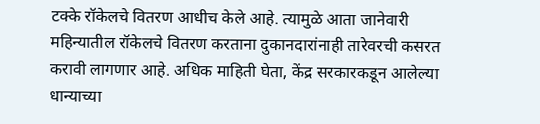टक्के रॉकेलचे वितरण आधीच केले आहे. त्यामुळे आता जानेवारी महिन्यातील रॉकेलचे वितरण करताना दुकानदारांनाही तारेवरची कसरत करावी लागणार आहे. अधिक माहिती घेता, केंद्र सरकारकडून आलेल्या धान्याच्या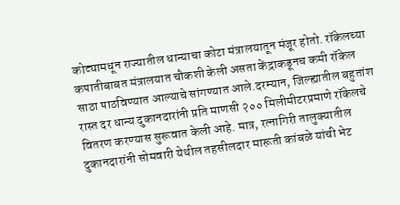कोट्यामधून राज्यातील धान्याचा कोटा मंत्रालयातून मंजूर होतो. रॉकेलच्या कपातीबाबत मंत्रालयात चौकशी केली असता केंद्राकडूनच कमी रॉकेल साठा पाठविण्यात आल्याचे सांगण्यात आले.दरम्यान, जिल्ह्यातील बहुतांश रास्त दर धान्य दुकानदारांनी प्रति माणसी २०० मिलीमीटरप्रमाणे रॉकेलचे वितरण करण्यास सुरूवात केली आहे. मात्र, रत्नागिरी तालुक्यातील दुकानदारांनी सोमवारी येथील तहसीलदार मारूती कांबळे यांची भेट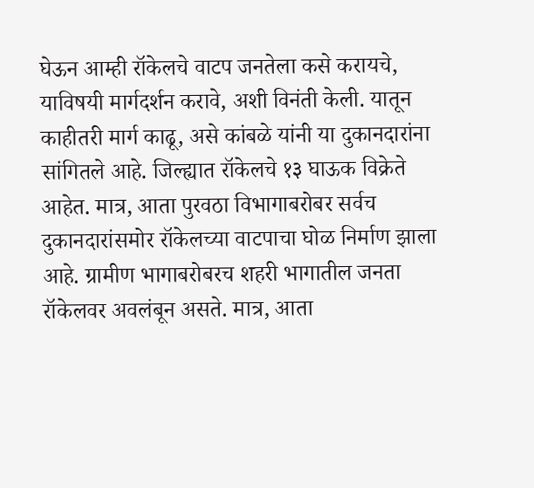घेऊन आम्ही रॉकेलचे वाटप जनतेला कसे करायचे, याविषयी मार्गदर्शन करावे, अशी विनंती केली. यातून काहीतरी मार्ग काढू, असे कांबळे यांनी या दुकानदारांना सांगितले आहे. जिल्ह्यात रॉकेलचे १३ घाऊक विक्रेते आहेत. मात्र, आता पुरवठा विभागाबरोबर सर्वच दुकानदारांसमोर रॉकेलच्या वाटपाचा घोळ निर्माण झाला आहे. ग्रामीण भागाबरोबरच शहरी भागातील जनता रॉकेलवर अवलंबून असते. मात्र, आता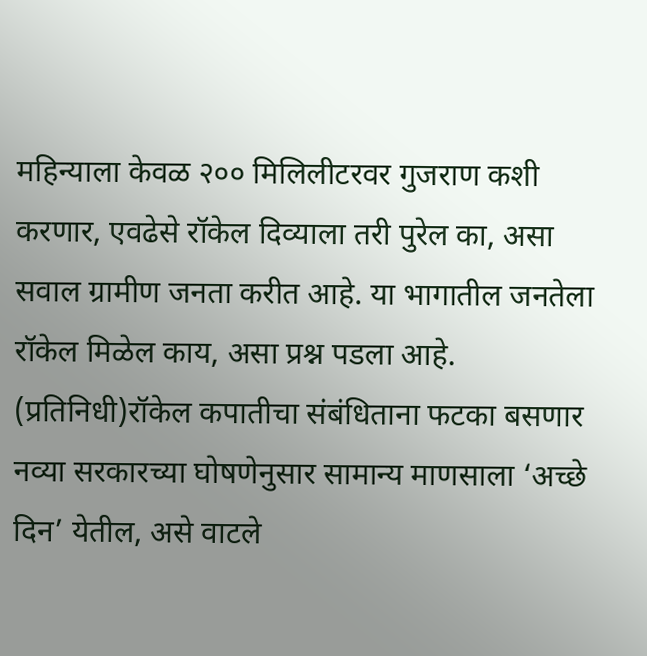महिन्याला केवळ २०० मिलिलीटरवर गुजराण कशी करणार, एवढेसे रॉकेल दिव्याला तरी पुरेल का, असा सवाल ग्रामीण जनता करीत आहे. या भागातील जनतेला रॉकेल मिळेल काय, असा प्रश्न पडला आहे. (प्रतिनिधी)रॉकेल कपातीचा संबंधिताना फटका बसणार नव्या सरकारच्या घोषणेनुसार सामान्य माणसाला ‘अच्छे दिन’ येतील, असे वाटले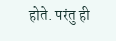होते. परंतु ही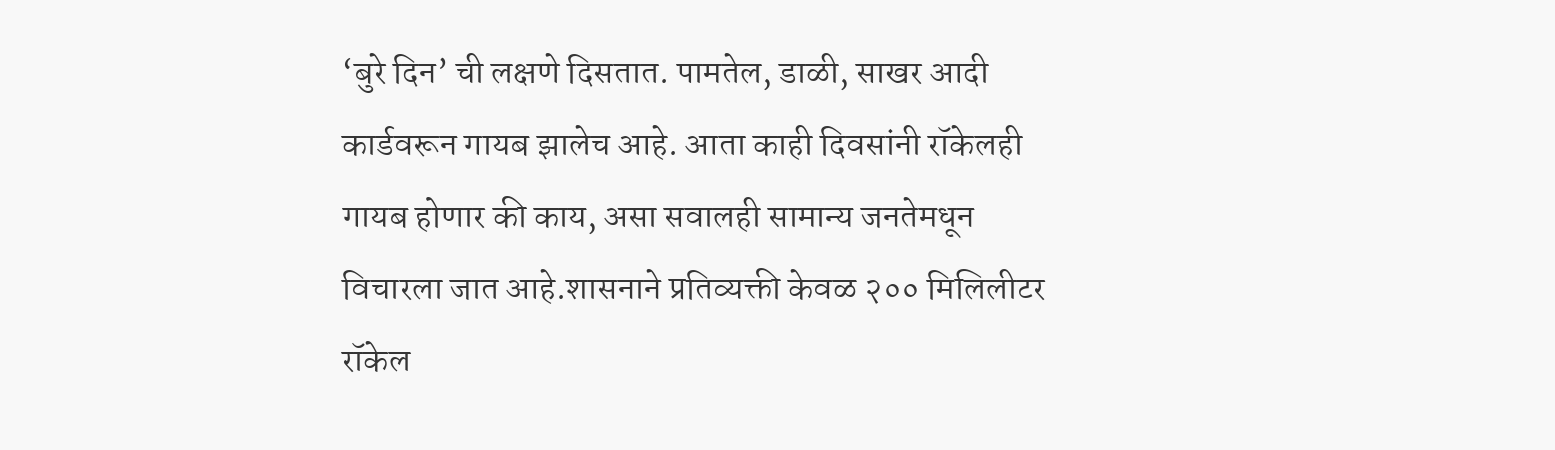‘बुरे दिन’ ची लक्षणे दिसतात. पामतेल, डाळी, साखर आदी कार्डवरून गायब झालेच आहे. आता काही दिवसांनी रॉकेलही गायब होणार की काय, असा सवालही सामान्य जनतेमधून विचारला जात आहे.शासनाने प्रतिव्यक्ती केवळ २०० मिलिलीटर रॉकेल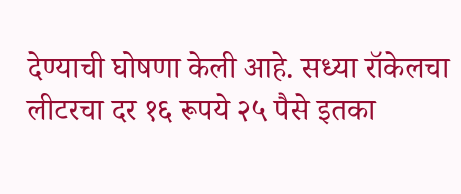देण्याची घोषणा केली आहे. सध्या रॉकेलचा लीटरचा दर १६ रूपये २५ पैसे इतका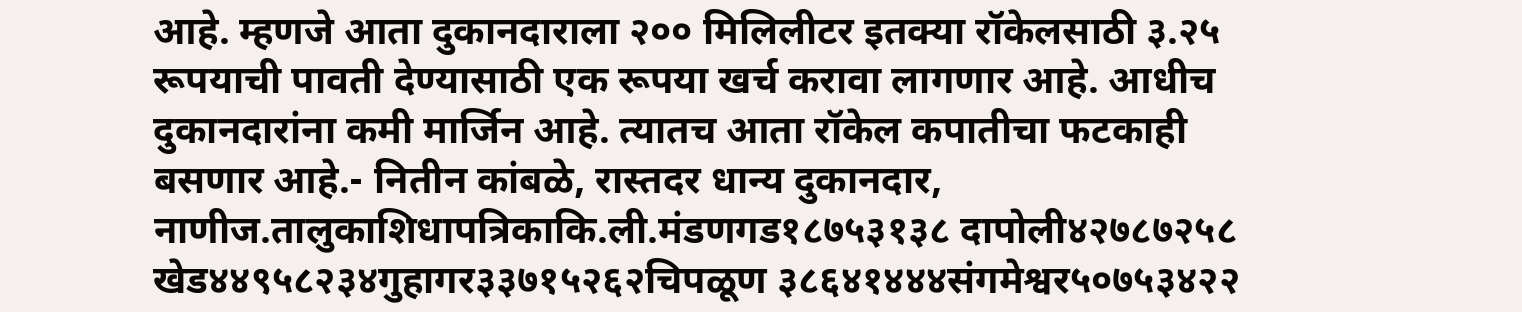आहे. म्हणजे आता दुकानदाराला २०० मिलिलीटर इतक्या रॉकेलसाठी ३.२५ रूपयाची पावती देण्यासाठी एक रूपया खर्च करावा लागणार आहे. आधीच दुकानदारांना कमी मार्जिन आहे. त्यातच आता रॉकेल कपातीचा फटकाही बसणार आहे.- नितीन कांबळे, रास्तदर धान्य दुकानदार, नाणीज.तालुकाशिधापत्रिकाकि.ली.मंडणगड१८७५३१३८ दापोली४२७८७२५८ खेड४४९५८२३४गुहागर३३७१५२६२चिपळूण ३८६४१४४४संगमेश्वर५०७५३४२२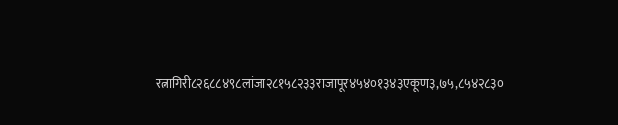रत्नागिरी८२६८८४९८लांजा२८१५८२३३राजापूर४५४०१३४३एकूण३,७५,८५४२८३०